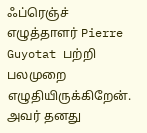ஃப்ரெஞ்ச் எழுத்தாளர் Pierre Guyotat பற்றி பலமுறை எழுதியிருக்கிறேன். அவர் தனது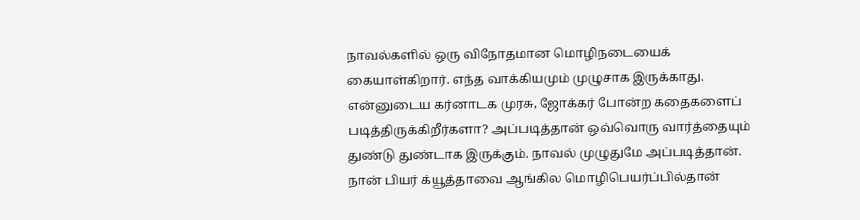நாவல்களில் ஒரு விநோதமான மொழிநடையைக் கையாள்கிறார். எந்த வாக்கியமும் முழுசாக இருக்காது. என்னுடைய கர்னாடக முரசு, ஜோக்கர் போன்ற கதைகளைப் படித்திருக்கிறீர்களா? அப்படித்தான் ஒவ்வொரு வார்த்தையும் துண்டு துண்டாக இருக்கும். நாவல் முழுதுமே அப்படித்தான். நான் பியர் க்யூத்தாவை ஆங்கில மொழிபெயர்ப்பில்தான்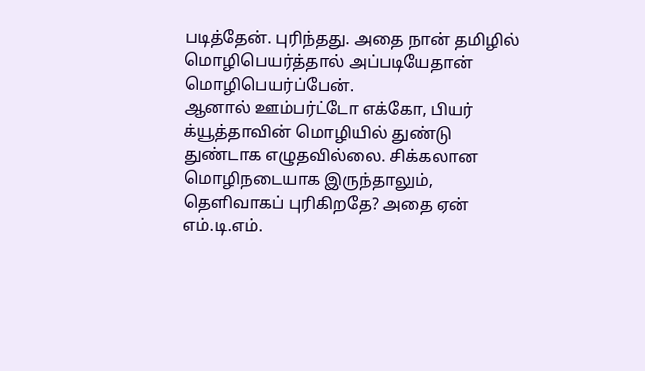படித்தேன். புரிந்தது. அதை நான் தமிழில் மொழிபெயர்த்தால் அப்படியேதான் மொழிபெயர்ப்பேன்.
ஆனால் ஊம்பர்ட்டோ எக்கோ, பியர் க்யூத்தாவின் மொழியில் துண்டு துண்டாக எழுதவில்லை. சிக்கலான மொழிநடையாக இருந்தாலும், தெளிவாகப் புரிகிறதே? அதை ஏன் எம்.டி.எம்.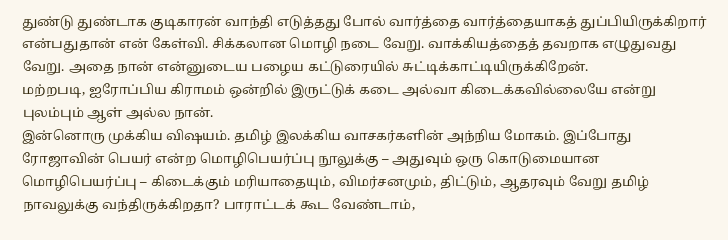துண்டு துண்டாக குடிகாரன் வாந்தி எடுத்தது போல் வார்த்தை வார்த்தையாகத் துப்பியிருக்கிறார் என்பதுதான் என் கேள்வி. சிக்கலான மொழி நடை வேறு. வாக்கியத்தைத் தவறாக எழுதுவது வேறு. அதை நான் என்னுடைய பழைய கட்டுரையில் சுட்டிக்காட்டியிருக்கிறேன்.
மற்றபடி, ஐரோப்பிய கிராமம் ஒன்றில் இருட்டுக் கடை அல்வா கிடைக்கவில்லையே என்று புலம்பும் ஆள் அல்ல நான்.
இன்னொரு முக்கிய விஷயம். தமிழ் இலக்கிய வாசகர்களின் அந்நிய மோகம். இப்போது ரோஜாவின் பெயர் என்ற மொழிபெயர்ப்பு நூலுக்கு – அதுவும் ஒரு கொடுமையான மொழிபெயர்ப்பு – கிடைக்கும் மரியாதையும், விமர்சனமும், திட்டும், ஆதரவும் வேறு தமிழ் நாவலுக்கு வந்திருக்கிறதா? பாராட்டக் கூட வேண்டாம்,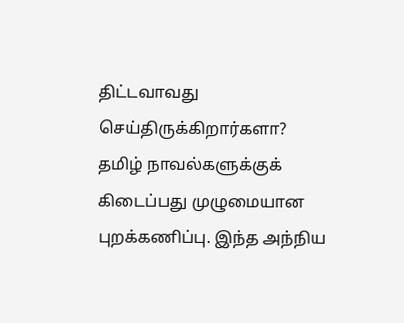திட்டவாவது செய்திருக்கிறார்களா? தமிழ் நாவல்களுக்குக் கிடைப்பது முழுமையான புறக்கணிப்பு. இந்த அந்நிய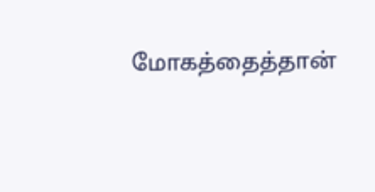மோகத்தைத்தான்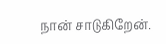நான் சாடுகிறேன்.